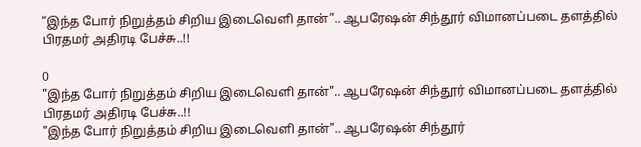“இந்த போர் நிறுத்தம் சிறிய இடைவெளி தான்”.. ஆபரேஷன் சிந்தூர் விமானப்படை தளத்தில் பிரதமர் அதிரடி பேச்சு..!!

0
"இந்த போர் நிறுத்தம் சிறிய இடைவெளி தான்".. ஆபரேஷன் சிந்தூர் விமானப்படை தளத்தில் பிரதமர் அதிரடி பேச்சு..!!
"இந்த போர் நிறுத்தம் சிறிய இடைவெளி தான்".. ஆபரேஷன் சிந்தூர்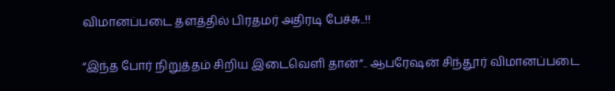விமானப்படை தளத்தில் பிரதமர் அதிரடி பேச்சு..!!

“இந்த போர் நிறுத்தம் சிறிய இடைவெளி தான்”.. ஆபரேஷன் சிந்தூர் விமானப்படை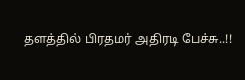தளத்தில் பிரதமர் அதிரடி பேச்சு..!!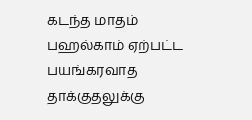கடந்த மாதம் பஹல்காம் ஏற்பட்ட பயங்கரவாத தாக்குதலுக்கு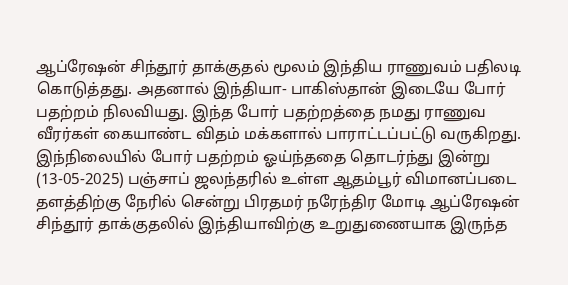ஆப்ரேஷன் சிந்தூர் தாக்குதல் மூலம் இந்திய ராணுவம் பதிலடி கொடுத்தது. அதனால் இந்தியா- பாகிஸ்தான் இடையே போர் பதற்றம் நிலவியது. இந்த போர் பதற்றத்தை நமது ராணுவ வீரர்கள் கையாண்ட விதம் மக்களால் பாராட்டப்பட்டு வருகிறது. இந்நிலையில் போர் பதற்றம் ஓய்ந்ததை தொடர்ந்து இன்று (13-05-2025) பஞ்சாப் ஜலந்தரில் உள்ள ஆதம்பூர் விமானப்படை தளத்திற்கு நேரில் சென்று பிரதமர் நரேந்திர மோடி ஆப்ரேஷன் சிந்தூர் தாக்குதலில் இந்தியாவிற்கு உறுதுணையாக இருந்த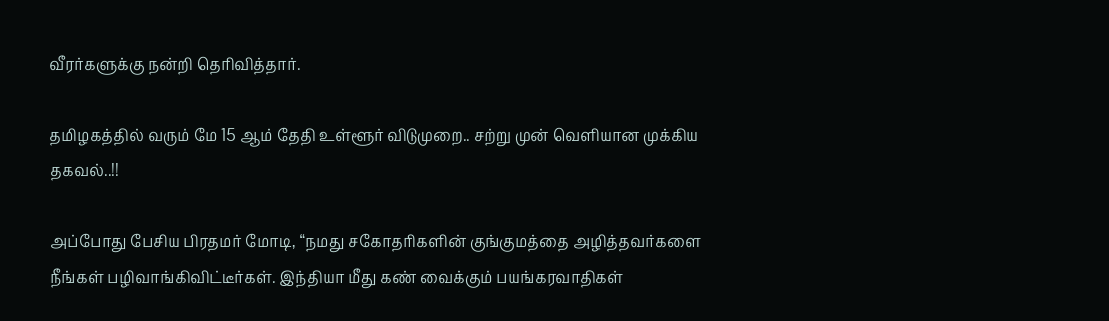வீரர்களுக்கு நன்றி தெரிவித்தார்.

தமிழகத்தில் வரும் மே 15 ஆம் தேதி உள்ளூர் விடுமுறை.. சற்று முன் வெளியான முக்கிய தகவல்..!!

அப்போது பேசிய பிரதமர் மோடி, “நமது சகோதரிகளின் குங்குமத்தை அழித்தவர்களை நீங்கள் பழிவாங்கிவிட்டீர்கள். இந்தியா மீது கண் வைக்கும் பயங்கரவாதிகள்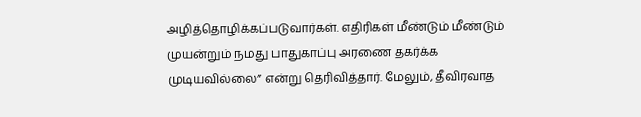அழித்தொழிக்கப்படுவார்கள். எதிரிகள் மீண்டும் மீண்டும் முயன்றும் நமது பாதுகாப்பு அரணை தகர்க்க முடியவில்லை” என்று தெரிவித்தார். மேலும், தீவிரவாத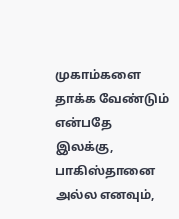முகாம்களை தாக்க வேண்டும் என்பதே இலக்கு, பாகிஸ்தானை அல்ல எனவும்,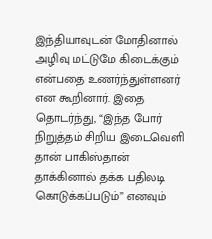இந்தியாவுடன் மோதினால் அழிவு மட்டுமே கிடைக்கும் என்பதை உணர்ந்துள்ளனர் என கூறினார். இதை தொடர்ந்து, “இந்த போர் நிறுத்தம் சிறிய இடைவெளி தான் பாகிஸ்தான் தாக்கினால் தக்க பதிலடி கொடுக்கப்படும்” எனவும்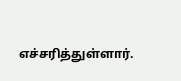எச்சரித்துள்ளார்.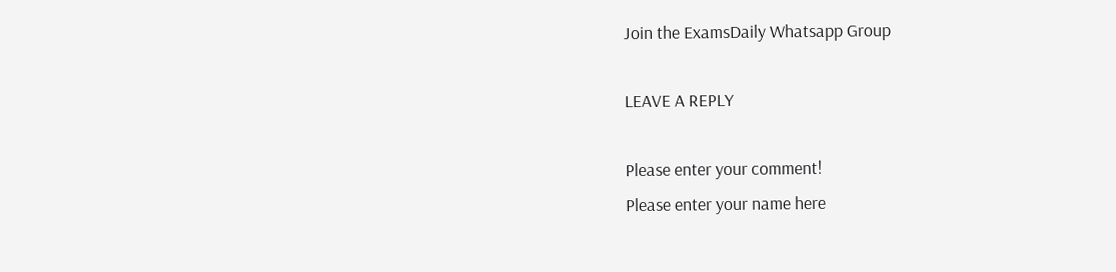Join the ExamsDaily Whatsapp Group

LEAVE A REPLY

Please enter your comment!
Please enter your name here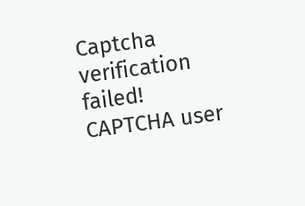Captcha verification failed!
CAPTCHA user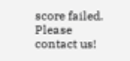score failed. Please contact us!